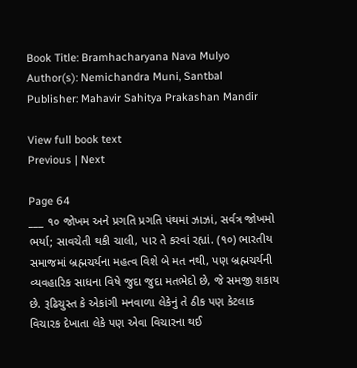Book Title: Bramhacharyana Nava Mulyo
Author(s): Nemichandra Muni, Santbal
Publisher: Mahavir Sahitya Prakashan Mandir

View full book text
Previous | Next

Page 64
___ ૧૦ જોખમ અને પ્રગતિ પ્રગતિ પંથમાં ઝાઝાં, સર્વત્ર જોખમો ભર્યા; સાવચેતી થકી ચાલી, પાર તે કરવાં રહ્યાં. (૧૦) ભારતીય સમાજમાં બ્રહ્મચર્યના મહત્વ વિશે બે મત નથી, પણ બ્રહ્મચર્યની વ્યવહારિક સાધના વિષે જુદા જુદા મતભેદો છે, જે સમજી શકાય છે. રૂઢિચુસ્ત કે એકાંગી મનવાળા લેકેનું તે ઠીક પણ કેટલાક વિચારક દેખાતા લેકે પણ એવા વિચારના થઈ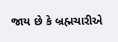જાય છે કે બ્રહ્મચારીએ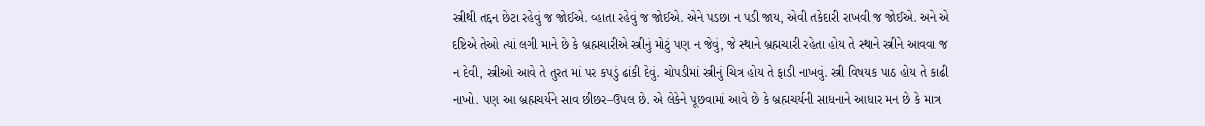સ્ત્રીથી તદ્દન છેટા રહેવું જ જોઈએ. વ્હાતા રહેવું જ જોઈએ. એને પડછા ન પડી જાય, એવી તકેદારી રાખવી જ જોઈએ. અને એ દષ્ટિએ તેઓ ત્યાં લગી માને છે કે બ્રહ્મચારીએ સ્ત્રીનું મોટું પણ ન જેવું, જે સ્થાને બ્રહ્મચારી રહેતા હોય તે સ્થાને સ્ત્રીને આવવા જ ન દેવી, સ્ત્રીઓ આવે તે તુરત માં પર કપડું ઢાંકી દેવું. ચોપડીમાં સ્ત્રીનું ચિત્ર હોય તે ફાડી નાખવું. સ્ત્રી વિષયક પાઠ હોય તે કાઢી નાખો. પણ આ બ્રહ્મચર્યને સાવ છીછર–ઉપલ છે. એ લેકેને પૂછવામાં આવે છે કે બ્રહ્મચર્યની સાધનાને આધાર મન છે કે માત્ર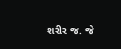શરીર જ. જે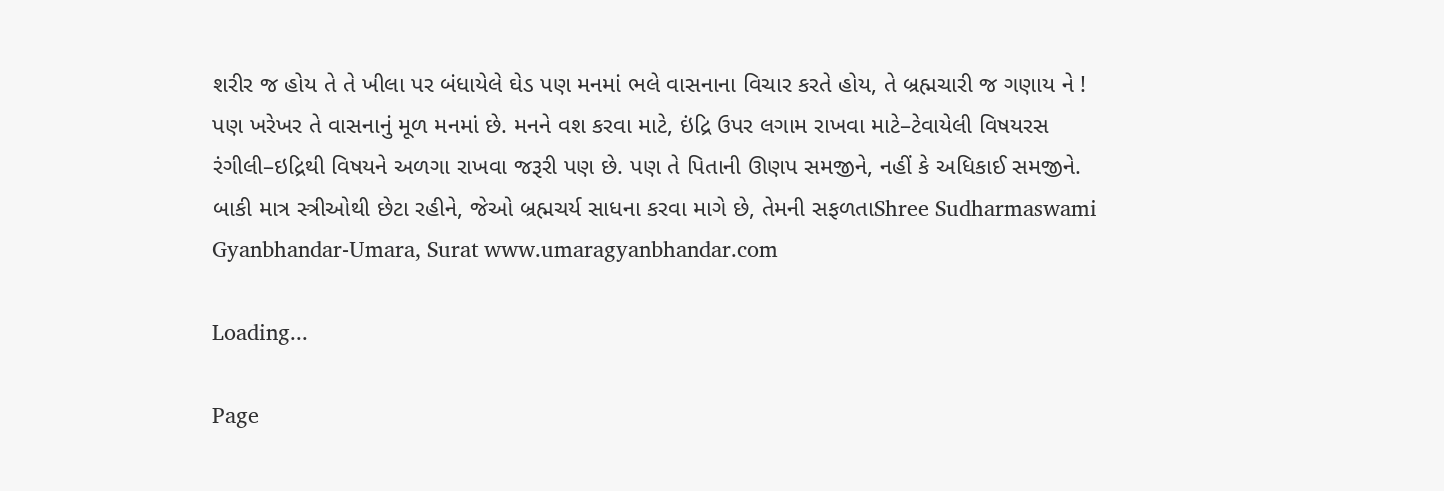શરીર જ હોય તે તે ખીલા પર બંધાયેલે ઘેડ પણ મનમાં ભલે વાસનાના વિચાર કરતે હોય, તે બ્રહ્મચારી જ ગણાય ને ! પણ ખરેખર તે વાસનાનું મૂળ મનમાં છે. મનને વશ કરવા માટે, ઇંદ્રિ ઉપર લગામ રાખવા માટે–ટેવાયેલી વિષયરસ રંગીલી–ઇદ્રિથી વિષયને અળગા રાખવા જરૂરી પણ છે. પણ તે પિતાની ઊણપ સમજીને, નહીં કે અધિકાઈ સમજીને. બાકી માત્ર સ્ત્રીઓથી છેટા રહીને, જેઓ બ્રહ્મચર્ય સાધના કરવા માગે છે, તેમની સફળતાShree Sudharmaswami Gyanbhandar-Umara, Surat www.umaragyanbhandar.com

Loading...

Page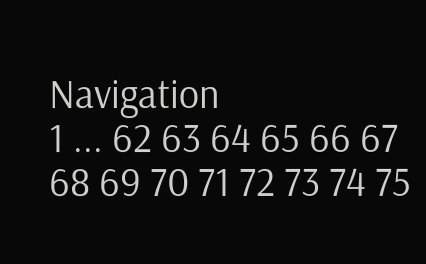Navigation
1 ... 62 63 64 65 66 67 68 69 70 71 72 73 74 75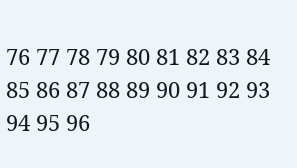76 77 78 79 80 81 82 83 84 85 86 87 88 89 90 91 92 93 94 95 96